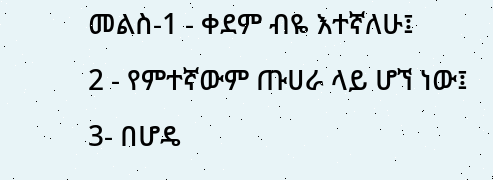መልስ-1 - ቀደም ብዬ እተኛለሁ፤
2 - የምተኛውም ጡሀራ ላይ ሆኘ ነው፤
3- በሆዴ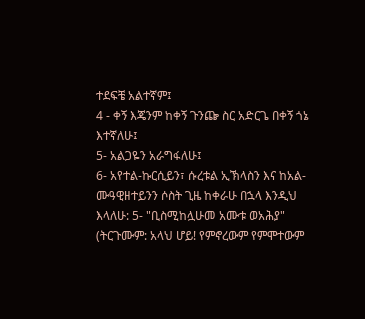ተደፍቼ አልተኛም፤
4 - ቀኝ እጄንም ከቀኝ ጉንጬ ስር አድርጌ በቀኝ ጎኔ እተኛለሁ፤
5- አልጋዬን አራግፋለሁ፤
6- አየተል-ኩርሲይን፣ ሱረቱል ኢኽላስን እና ከአል-ሙዓዊዘተይንን ሶስት ጊዜ ከቀራሁ በኋላ እንዲህ እላለሁ: 5- "ቢስሚከሏሁመ አሙቱ ወአሕያ" (ትርጉሙም: አላህ ሆይ! የምኖረውም የምሞተውም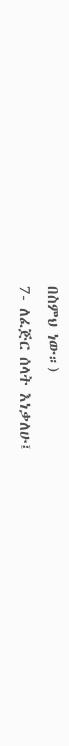በስምህ ነው።)
7- ለፈጅር ሰላት እነቃለሁ፤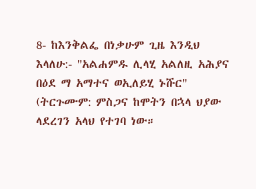8- ከእንቅልፌ በነቃሁም ጊዜ እንዲህ እላለሁ:- "አልሐምዱ ሊላሂ አልለዚ አሕያና በዕደ ማ አማተና ወኢለይሂ ኑሹር" (ትርጉሙም: ምስጋና ከሞትን በኋላ ህያው ላደረገን አላህ የተገባ ነው።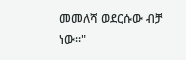መመለሻ ወደርሱው ብቻ ነው።"